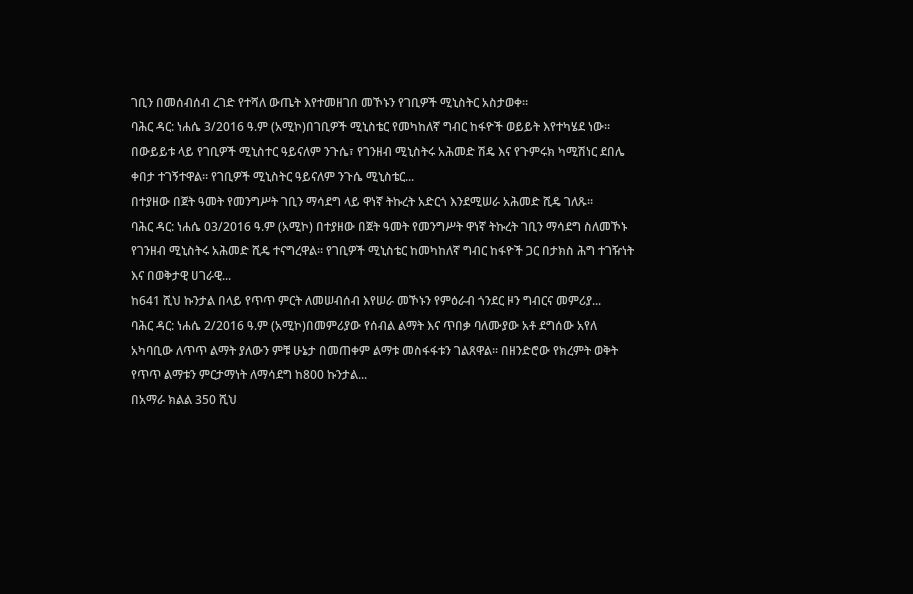ገቢን በመሰብሰብ ረገድ የተሻለ ውጤት እየተመዘገበ መኾኑን የገቢዎች ሚኒስትር አስታወቀ።
ባሕር ዳር: ነሐሴ 3/2016 ዓ.ም (አሚኮ)በገቢዎች ሚኒስቴር የመካከለኛ ግብር ከፋዮች ወይይት እየተካሄደ ነው። በውይይቱ ላይ የገቢዎች ሚኒስተር ዓይናለም ንጉሴ፣ የገንዘብ ሚኒስትሩ አሕመድ ሽዴ እና የጉምሩክ ካሚሽነር ደበሌ ቀበታ ተገኝተዋል። የገቢዎች ሚኒስትር ዓይናለም ንጉሴ ሚኒስቴር...
በተያዘው በጀት ዓመት የመንግሥት ገቢን ማሳደግ ላይ ዋነኛ ትኩረት አድርጎ እንደሚሠራ አሕመድ ሺዴ ገለጹ።
ባሕር ዳር: ነሐሴ 03/2016 ዓ.ም (አሚኮ) በተያዘው በጀት ዓመት የመንግሥት ዋነኛ ትኩረት ገቢን ማሳደግ ስለመኾኑ የገንዘብ ሚኒስትሩ አሕመድ ሺዴ ተናግረዋል። የገቢዎች ሚኒስቴር ከመካከለኛ ግብር ከፋዮች ጋር በታክስ ሕግ ተገዥነት እና በወቅታዊ ሀገራዊ...
ከ641 ሺህ ኩንታል በላይ የጥጥ ምርት ለመሠብሰብ እየሠራ መኾኑን የምዕራብ ጎንደር ዞን ግብርና መምሪያ...
ባሕር ዳር: ነሐሴ 2/2016 ዓ.ም (አሚኮ)በመምሪያው የሰብል ልማት እና ጥበቃ ባለሙያው አቶ ደግሰው አየለ አካባቢው ለጥጥ ልማት ያለውን ምቹ ሁኔታ በመጠቀም ልማቱ መስፋፋቱን ገልጸዋል፡፡ በዘንድሮው የክረምት ወቅት የጥጥ ልማቱን ምርታማነት ለማሳደግ ከ800 ኩንታል...
በአማራ ክልል 350 ሺህ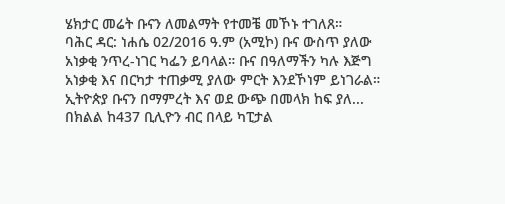ሄክታር መሬት ቡናን ለመልማት የተመቼ መኾኑ ተገለጸ።
ባሕር ዳር: ነሐሴ 02/2016 ዓ.ም (አሚኮ) ቡና ውስጥ ያለው አነቃቂ ንጥረ-ነገር ካፌን ይባላል። ቡና በዓለማችን ካሉ እጅግ አነቃቂ እና በርካታ ተጠቃሚ ያለው ምርት እንደኾነም ይነገራል። ኢትዮጵያ ቡናን በማምረት እና ወደ ውጭ በመላክ ከፍ ያለ...
በክልል ከ437 ቢሊዮን ብር በላይ ካፒታል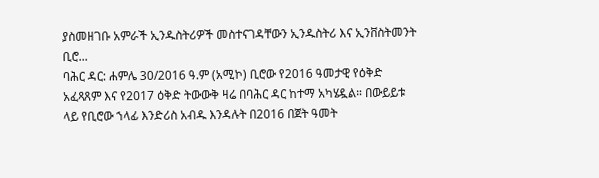ያስመዘገቡ አምራች ኢንዱስትሪዎች መስተናገዳቸውን ኢንዱስትሪ እና ኢንቨስትመንት ቢሮ...
ባሕር ዳር: ሐምሌ 30/2016 ዓ.ም (አሚኮ) ቢሮው የ2016 ዓመታዊ የዕቅድ አፈጻጸም እና የ2017 ዕቅድ ትውውቅ ዛሬ በባሕር ዳር ከተማ አካሄዷል። በውይይቱ ላይ የቢሮው ኀላፊ እንድሪስ አብዱ እንዳሉት በ2016 በጀት ዓመት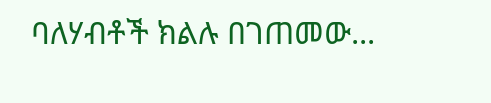ባለሃብቶች ክልሉ በገጠመው...